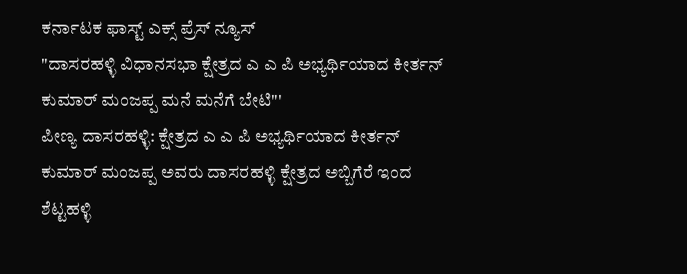ಕರ್ನಾಟಕ ಫಾಸ್ಟ್ ಎಕ್ಸ್ ಪ್ರೆಸ್ ನ್ಯೂಸ್
"ದಾಸರಹಳ್ಳಿ ವಿಧಾನಸಭಾ ಕ್ಷೇತ್ರದ ಎ ಎ ಪಿ ಅಭ್ಯರ್ಥಿಯಾದ ಕೀರ್ತನ್ ಕುಮಾರ್ ಮಂಜಪ್ಪ ಮನೆ ಮನೆಗೆ ಬೇಟಿ"'
ಪೀಣ್ಯ ದಾಸರಹಳ್ಳಿ: ಕ್ಷೇತ್ರದ ಎ ಎ ಪಿ ಅಭ್ಯರ್ಥಿಯಾದ ಕೀರ್ತನ್ ಕುಮಾರ್ ಮಂಜಪ್ಪ ಅವರು ದಾಸರಹಳ್ಳಿ ಕ್ಷೇತ್ರದ ಅಬ್ಬಿಗೆರೆ ಇಂದ ಶೆಟ್ಟಹಳ್ಳಿ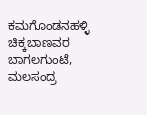ಕಮಗೊಂಡನಹಳ್ಳಿ ಚಿಕ್ಕಬಾಣವರ ಬಾಗಲಗುಂಟೆ, ಮಲಸಂದ್ರ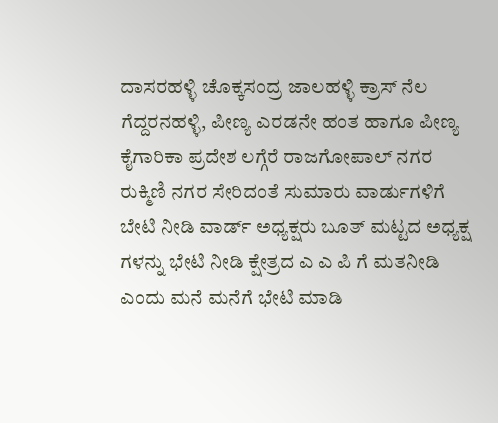ದಾಸರಹಳ್ಳಿ ಚೊಕ್ಕಸಂದ್ರ ಜಾಲಹಳ್ಳಿ ಕ್ರಾಸ್ ನೆಲ ಗೆದ್ದರನಹಳ್ಳಿ, ಪೀಣ್ಯ ಎರಡನೇ ಹಂತ ಹಾಗೂ ಪೀಣ್ಯ ಕೈಗಾರಿಕಾ ಪ್ರದೇಶ ಲಗ್ಗೆರೆ ರಾಜಗೋಪಾಲ್ ನಗರ ರುಕ್ಮಿಣಿ ನಗರ ಸೇರಿದಂತೆ ಸುಮಾರು ವಾರ್ಡುಗಳಿಗೆ ಬೇಟಿ ನೀಡಿ ವಾರ್ಡ್ ಅಧ್ಯಕ್ಷರು ಬೂತ್ ಮಟ್ಟದ ಅಧ್ಯಕ್ಷ ಗಳನ್ನು ಭೇಟಿ ನೀಡಿ ಕ್ಷೇತ್ರದ ಎ ಎ ಪಿ ಗೆ ಮತನೀಡಿ ಎಂದು ಮನೆ ಮನೆಗೆ ಭೇಟಿ ಮಾಡಿ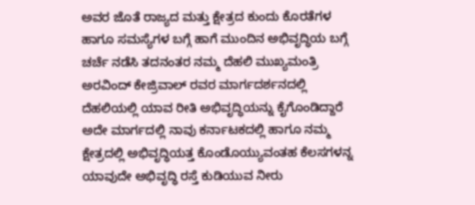ಅವರ ಜೊತೆ ರಾಜ್ಯದ ಮತ್ತು ಕ್ಷೇತ್ರದ ಕುಂದು ಕೊರತೆಗಳ ಹಾಗೂ ಸಮಸ್ಯೆಗಳ ಬಗ್ಗೆ ಹಾಗೆ ಮುಂದಿನ ಅಭಿವೃದ್ಧಿಯ ಬಗ್ಗೆ ಚರ್ಚೆ ನಡೆಸಿ ತದನಂತರ ನಮ್ಮ ದೆಹಲಿ ಮುಖ್ಯಮಂತ್ರಿ ಅರವಿಂದ್ ಕೇಜ್ರಿವಾಲ್ ರವರ ಮಾರ್ಗದರ್ಶನದಲ್ಲಿ ದೆಹಲಿಯಲ್ಲಿ ಯಾವ ರೀತಿ ಅಭಿವೃದ್ಧಿಯನ್ನು ಕೈಗೊಂಡಿದ್ದಾರೆ ಅದೇ ಮಾರ್ಗದಲ್ಲಿ ನಾವು ಕರ್ನಾಟಕದಲ್ಲಿ ಹಾಗೂ ನಮ್ಮ ಕ್ಷೇತ್ರದಲ್ಲಿ ಅಭಿವೃದ್ಧಿಯತ್ತ ಕೊಂಡೊಯ್ಯುವಂತಹ ಕೆಲಸಗಳನ್ನ ಯಾವುದೇ ಅಭಿವೃದ್ಧಿ ರಸ್ತೆ ಕುಡಿಯುವ ನೀರು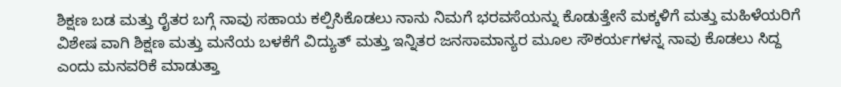ಶಿಕ್ಷಣ ಬಡ ಮತ್ತು ರೈತರ ಬಗ್ಗೆ ನಾವು ಸಹಾಯ ಕಲ್ಪಿಸಿಕೊಡಲು ನಾನು ನಿಮಗೆ ಭರವಸೆಯನ್ನು ಕೊಡುತ್ತೇನೆ ಮಕ್ಕಳಿಗೆ ಮತ್ತು ಮಹಿಳೆಯರಿಗೆ ವಿಶೇಷ ವಾಗಿ ಶಿಕ್ಷಣ ಮತ್ತು ಮನೆಯ ಬಳಕೆಗೆ ವಿದ್ಯುತ್ ಮತ್ತು ಇನ್ನಿತರ ಜನಸಾಮಾನ್ಯರ ಮೂಲ ಸೌಕರ್ಯಗಳನ್ನ ನಾವು ಕೊಡಲು ಸಿದ್ದ ಎಂದು ಮನವರಿಕೆ ಮಾಡುತ್ತಾ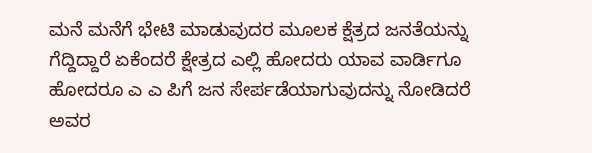ಮನೆ ಮನೆಗೆ ಭೇಟಿ ಮಾಡುವುದರ ಮೂಲಕ ಕ್ಷೆತ್ರದ ಜನತೆಯನ್ನು ಗೆದ್ದಿದ್ದಾರೆ ಏಕೆಂದರೆ ಕ್ಷೇತ್ರದ ಎಲ್ಲಿ ಹೋದರು ಯಾವ ವಾರ್ಡಿಗೂ ಹೋದರೂ ಎ ಎ ಪಿಗೆ ಜನ ಸೇರ್ಪಡೆಯಾಗುವುದನ್ನು ನೋಡಿದರೆ ಅವರ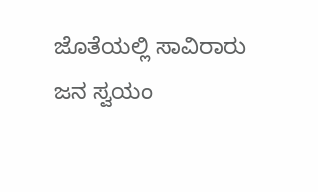ಜೊತೆಯಲ್ಲಿ ಸಾವಿರಾರು ಜನ ಸ್ವಯಂ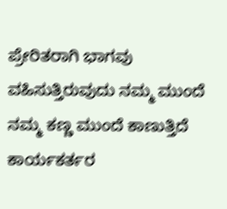ಪ್ರೇರಿತರಾಗಿ ಭಾಗವು ವಹಿಸುತ್ತಿರುವುದು ನಮ್ಮ ಮುಂದೆ ನಮ್ಮ ಕಣ್ಣ ಮುಂದೆ ಕಾಣುತ್ತಿದೆ ಕಾರ್ಯಕರ್ತರ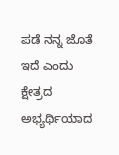ಪಡೆ ನನ್ನ ಜೊತೆ ಇದೆ ಎಂದು ಕ್ಷೇತ್ರದ ಅಭ್ಯರ್ಥಿಯಾದ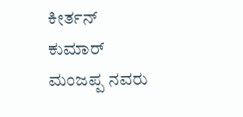ಕೀರ್ತನ್ ಕುಮಾರ್ ಮಂಜಪ್ಪ ನವರು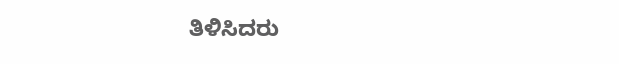ತಿಳಿಸಿದರು